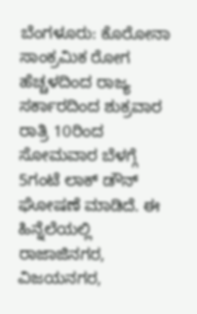ಬೆಂಗಳೂರು: ಕೊರೋನಾ ಸಾಂಕ್ರಮಿಕ ರೋಗ ಹೆಚ್ಚಳದಿಂದ ರಾಜ್ಯ ಸರ್ಕಾರದಿಂದ ಶುಕ್ರವಾರ ರಾತ್ರಿ 10ರಿಂದ ಸೋಮವಾರ ಬೆಳಗ್ಗೆ 5ಗಂಟೆ ಲಾಕ್ ಡೌನ್ ಘೋಷಣೆ ಮಾಡಿದೆ. ಈ ಹಿನ್ನೆಲೆಯಲ್ಲಿ ರಾಜಾಜಿನಗರ, ವಿಜಯನಗರ,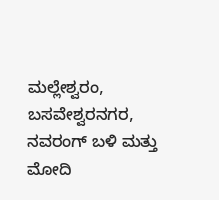ಮಲ್ಲೇಶ್ವರಂ, ಬಸವೇಶ್ವರನಗರ, ನವರಂಗ್ ಬಳಿ ಮತ್ತು ಮೋದಿ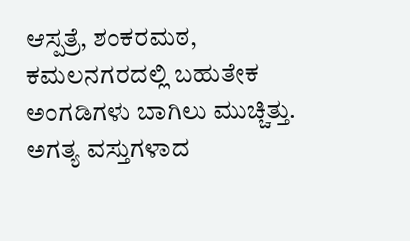ಆಸ್ಪತ್ರೆ, ಶಂಕರಮಠ, ಕಮಲನಗರದಲ್ಲಿ ಬಹುತೇಕ ಅಂಗಡಿಗಳು ಬಾಗಿಲು ಮುಚ್ಚಿತ್ತು.
ಅಗತ್ಯ ವಸ್ತುಗಳಾದ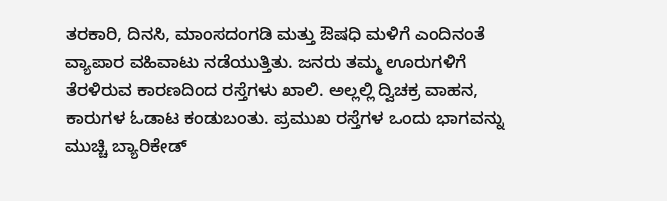ತರಕಾರಿ, ದಿನಸಿ, ಮಾಂಸದಂಗಡಿ ಮತ್ತು ಔಷಧಿ ಮಳಿಗೆ ಎಂದಿನಂತೆ ವ್ಯಾಪಾರ ವಹಿವಾಟು ನಡೆಯುತ್ತಿತು. ಜನರು ತಮ್ಮ ಊರುಗಳಿಗೆ ತೆರಳಿರುವ ಕಾರಣದಿಂದ ರಸ್ತೆಗಳು ಖಾಲಿ. ಅಲ್ಲಲ್ಲಿ ದ್ವಿಚಕ್ರ ವಾಹನ, ಕಾರುಗಳ ಓಡಾಟ ಕಂಡುಬಂತು. ಪ್ರಮುಖ ರಸ್ತೆಗಳ ಒಂದು ಭಾಗವನ್ನು ಮುಚ್ಚಿ ಬ್ಯಾರಿಕೇಡ್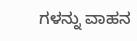ಗಳನ್ನು ವಾಹನ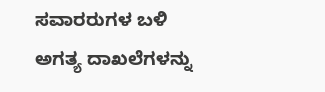ಸವಾರರುಗಳ ಬಳಿ ಅಗತ್ಯ ದಾಖಲೆಗಳನ್ನು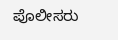ಪೊಲೀಸರು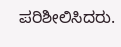ಪರಿಶೀಲಿಸಿದರು.